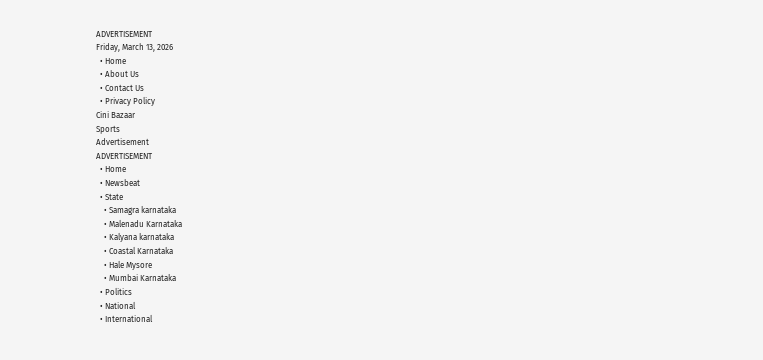ADVERTISEMENT
Friday, March 13, 2026
  • Home
  • About Us
  • Contact Us
  • Privacy Policy
Cini Bazaar
Sports
Advertisement
ADVERTISEMENT
  • Home
  • Newsbeat
  • State
    • Samagra karnataka
    • Malenadu Karnataka
    • Kalyana karnataka
    • Coastal Karnataka
    • Hale Mysore
    • Mumbai Karnataka
  • Politics
  • National
  • International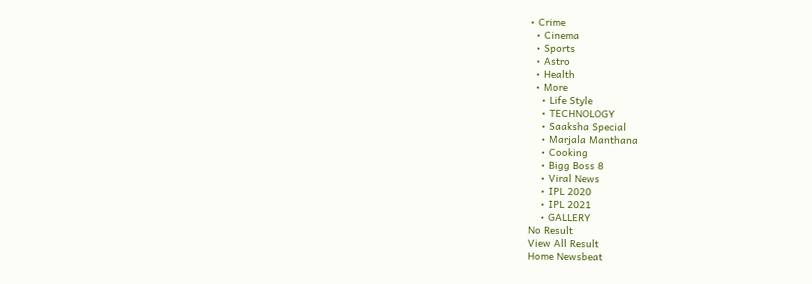• Crime
  • Cinema
  • Sports
  • Astro
  • Health
  • More
    • Life Style
    • TECHNOLOGY
    • Saaksha Special
    • Marjala Manthana
    • Cooking
    • Bigg Boss 8
    • Viral News
    • IPL 2020
    • IPL 2021
    • GALLERY
No Result
View All Result
Home Newsbeat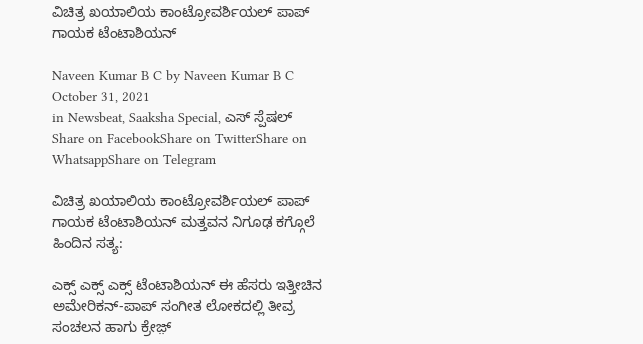ವಿಚಿತ್ರ ಖಯಾಲಿಯ ಕಾಂಟ್ರೋವರ್ಶಿಯಲ್ ಪಾಪ್ ಗಾಯಕ ಟೆಂಟಾಶಿಯನ್

Naveen Kumar B C by Naveen Kumar B C
October 31, 2021
in Newsbeat, Saaksha Special, ಎಸ್ ಸ್ಪೆಷಲ್
Share on FacebookShare on TwitterShare on WhatsappShare on Telegram

ವಿಚಿತ್ರ ಖಯಾಲಿಯ ಕಾಂಟ್ರೋವರ್ಶಿಯಲ್ ಪಾಪ್ ಗಾಯಕ ಟೆಂಟಾಶಿಯನ್ ಮತ್ತವನ ನಿಗೂಢ ಕಗ್ಗೊಲೆ ಹಿಂದಿನ ಸತ್ಯ:

ಎಕ್ಸ್ ಎಕ್ಸ್ ಎಕ್ಸ್ ಟೆಂಟಾಶಿಯನ್ ಈ ಹೆಸರು ಇತ್ತೀಚಿನ ಅಮೇರಿಕನ್-ಪಾಪ್ ಸಂಗೀತ ಲೋಕದಲ್ಲಿ ತೀವ್ರ ಸಂಚಲನ ಹಾಗು ಕ್ರೇಜ಼್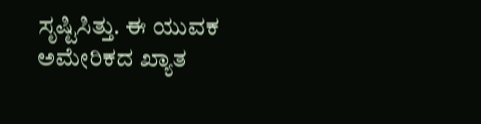ಸೃಷ್ಟಿಸಿತ್ತು. ಈ ಯುವಕ ಅಮೇರಿಕದ ಖ್ಯಾತ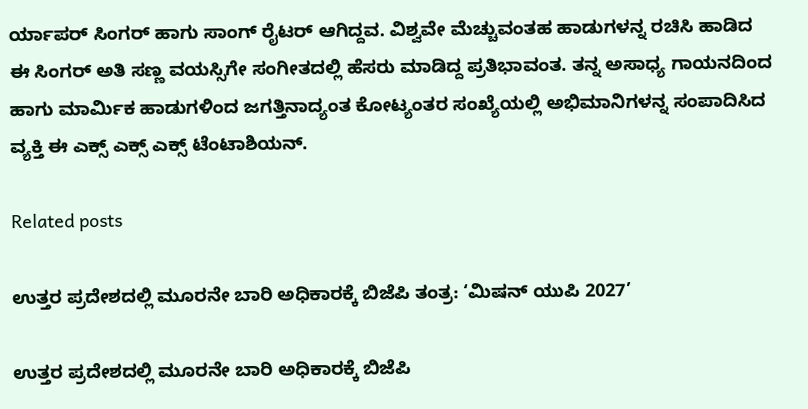ರ್ಯಾಪರ್ ಸಿಂಗರ್ ಹಾಗು ಸಾಂಗ್ ರೈಟರ್ ಆಗಿದ್ದವ. ವಿಶ್ವವೇ ಮೆಚ್ಚುವಂತಹ ಹಾಡುಗಳನ್ನ ರಚಿಸಿ ಹಾಡಿದ ಈ ಸಿಂಗರ್ ಅತಿ ಸಣ್ಣ ವಯಸ್ಸಿಗೇ ಸಂಗೀತದಲ್ಲಿ ಹೆಸರು ಮಾಡಿದ್ದ ಪ್ರತಿಭಾವಂತ. ತನ್ನ ಅಸಾಧ್ಯ ಗಾಯನದಿಂದ ಹಾಗು ಮಾರ್ಮಿಕ ಹಾಡುಗಳಿಂದ ಜಗತ್ತಿನಾದ್ಯಂತ ಕೋಟ್ಯಂತರ ಸಂಖ್ಯೆಯಲ್ಲಿ ಅಭಿಮಾನಿಗಳನ್ನ ಸಂಪಾದಿಸಿದ ವ್ಯಕ್ತಿ ಈ ಎಕ್ಸ್ ಎಕ್ಸ್ ಎಕ್ಸ್ ಟೆಂಟಾಶಿಯನ್.

Related posts

ಉತ್ತರ ಪ್ರದೇಶದಲ್ಲಿ ಮೂರನೇ ಬಾರಿ ಅಧಿಕಾರಕ್ಕೆ ಬಿಜೆಪಿ ತಂತ್ರ: ‘ಮಿಷನ್ ಯುಪಿ 2027’

ಉತ್ತರ ಪ್ರದೇಶದಲ್ಲಿ ಮೂರನೇ ಬಾರಿ ಅಧಿಕಾರಕ್ಕೆ ಬಿಜೆಪಿ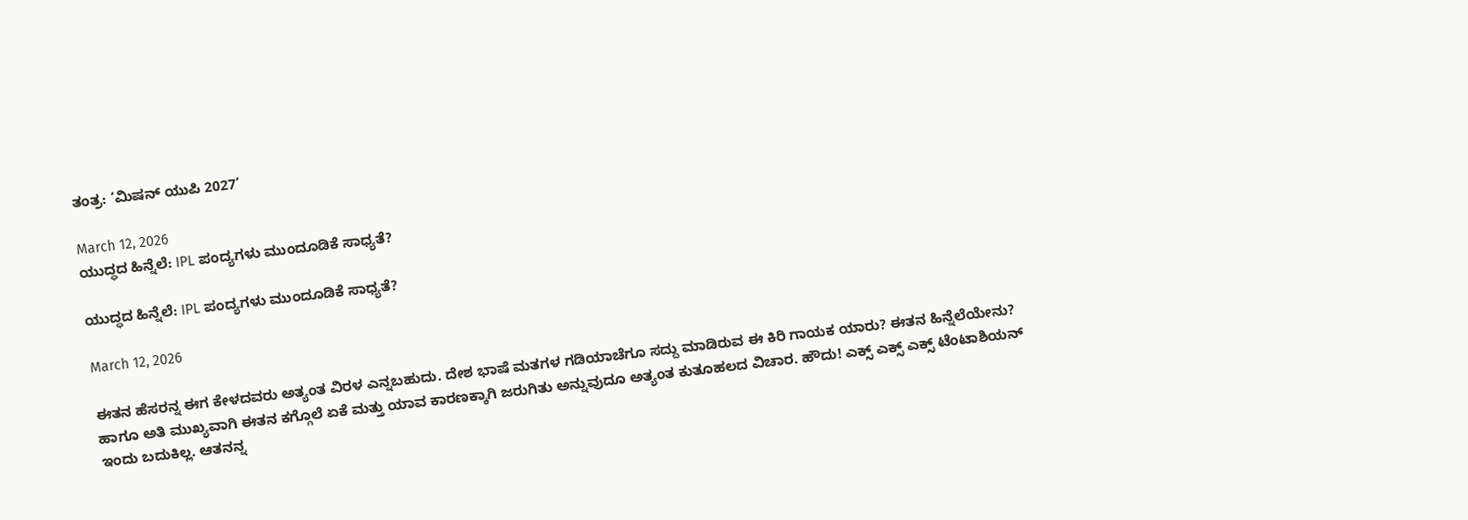ತಂತ್ರ: ‘ಮಿಷನ್ ಯುಪಿ 2027’

March 12, 2026
ಯುದ್ಧದ ಹಿನ್ನೆಲೆ: IPL ಪಂದ್ಯಗಳು ಮುಂದೂಡಿಕೆ ಸಾಧ್ಯತೆ?

ಯುದ್ಧದ ಹಿನ್ನೆಲೆ: IPL ಪಂದ್ಯಗಳು ಮುಂದೂಡಿಕೆ ಸಾಧ್ಯತೆ?

March 12, 2026

ಈತನ ಹೆಸರನ್ನ ಈಗ ಕೇಳದವರು ಅತ್ಯಂತ ವಿರಳ ಎನ್ನಬಹುದು. ದೇಶ ಭಾಷೆ ಮತಗಳ ಗಡಿಯಾಚೆಗೂ ಸದ್ದು ಮಾಡಿರುವ ಈ ಕಿರಿ ಗಾಯಕ ಯಾರು? ಈತನ ಹಿನ್ನೆಲೆಯೇನು? ಹಾಗೂ ಅತಿ ಮುಖ್ಯವಾಗಿ ಈತನ ಕಗ್ಗೊಲೆ ಏಕೆ ಮತ್ತು ಯಾವ ಕಾರಣಕ್ಕಾಗಿ ಜರುಗಿತು ಅನ್ನುವುದೂ ಅತ್ಯಂತ ಕುತೂಹಲದ ವಿಚಾರ. ಹೌದು! ಎಕ್ಸ್ ಎಕ್ಸ್ ಎಕ್ಸ್ ಟೆಂಟಾಶಿಯನ್ ಇಂದು ಬದುಕಿಲ್ಲ. ಆತನನ್ನ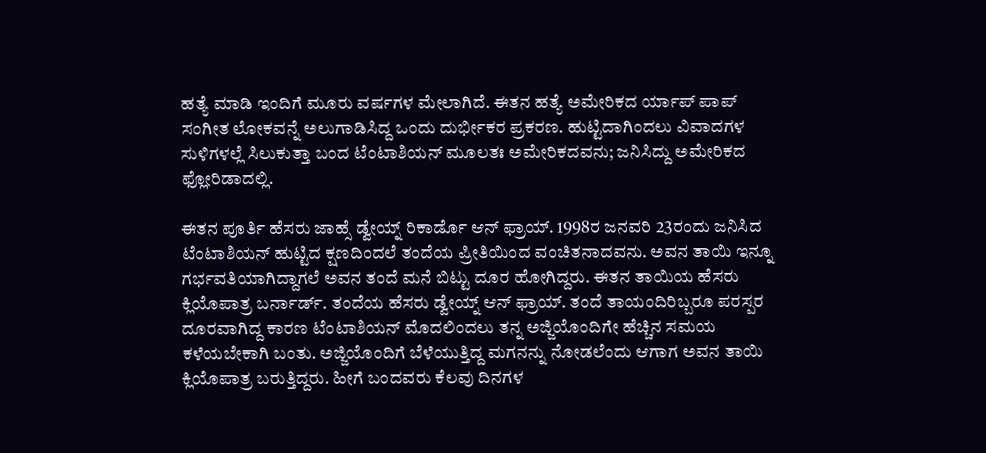ಹತ್ಯೆ ಮಾಡಿ ಇಂದಿಗೆ ಮೂರು ವರ್ಷಗಳ ಮೇಲಾಗಿದೆ. ಈತನ ಹತ್ಯೆ ಅಮೇರಿಕದ ರ್ಯಾಪ್‌ ಪಾಪ್ ಸಂಗೀತ ಲೋಕವನ್ನೆ ಅಲುಗಾಡಿಸಿದ್ದ ಒಂದು ದುರ್ಭೀಕರ ಪ್ರಕರಣ. ಹುಟ್ಟಿದಾಗಿಂದಲು ವಿವಾದಗಳ ಸುಳಿಗಳಲ್ಲೆ ಸಿಲುಕುತ್ತಾ ಬಂದ ಟೆಂಟಾಶಿಯನ್ ಮೂಲತಃ ಅಮೇರಿಕದವನು; ಜನಿಸಿದ್ದು ಅಮೇರಿಕದ ಫ್ಲೋರಿಡಾದಲ್ಲಿ.

ಈತನ ಪೂರ್ತಿ ಹೆಸರು ಜಾಹ್ಸೆ ಡ್ವೇಯ್ನ್ ರಿಕಾರ್ಡೊ ಆನ್ ಫ್ರಾಯ್. 1998ರ ಜನವರಿ 23ರಂದು ಜನಿಸಿದ ಟೆಂಟಾಶಿಯನ್ ಹುಟ್ಟಿದ ಕ್ಷಣದಿಂದಲೆ ತಂದೆಯ ಪ್ರೀತಿಯಿಂದ ವಂಚಿತನಾದವನು. ಅವನ ತಾಯಿ ಇನ್ನೂ ಗರ್ಭವತಿಯಾಗಿದ್ದಾಗಲೆ ಅವನ ತಂದೆ ಮನೆ ಬಿಟ್ಟು ದೂರ ಹೋಗಿದ್ದರು. ಈತನ ತಾಯಿಯ ಹೆಸರು ಕ್ಲಿಯೊಪಾತ್ರ ಬರ್ನಾರ್ಡ್. ತಂದೆಯ ಹೆಸರು ಡ್ವೇಯ್ನ್ ಆನ್ ಫ್ರಾಯ್. ತಂದೆ ತಾಯಂದಿರಿಬ್ಬರೂ ಪರಸ್ಪರ ದೂರವಾಗಿದ್ದ ಕಾರಣ ಟೆಂಟಾಶಿಯನ್ ಮೊದಲಿಂದಲು ತನ್ನ ಅಜ್ಜಿಯೊಂದಿಗೇ ಹೆಚ್ಚಿನ ಸಮಯ ಕಳೆಯಬೇಕಾಗಿ ಬಂತು. ಅಜ್ಜಿಯೊಂದಿಗೆ ಬೆಳೆಯುತ್ತಿದ್ದ ಮಗನನ್ನು ನೋಡಲೆಂದು ಆಗಾಗ ಅವನ ತಾಯಿ ಕ್ಲಿಯೊಪಾತ್ರ ಬರುತ್ತಿದ್ದರು. ಹೀಗೆ ಬಂದವರು ಕೆಲವು ದಿನಗಳ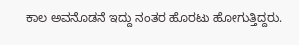ಕಾಲ ಅವನೊಡನೆ ಇದ್ದು ನಂತರ ಹೊರಟು ಹೋಗುತ್ತಿದ್ದರು.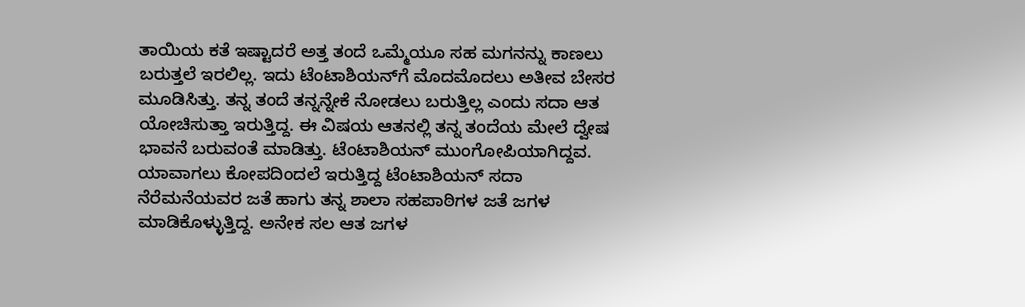ತಾಯಿಯ ಕತೆ ಇಷ್ಟಾದರೆ ಅತ್ತ ತಂದೆ ಒಮ್ಮೆಯೂ ಸಹ ಮಗನನ್ನು ಕಾಣಲು ಬರುತ್ತಲೆ ಇರಲಿಲ್ಲ. ಇದು ಟೆಂಟಾಶಿಯನ್‌ಗೆ ಮೊದಮೊದಲು ಅತೀವ ಬೇಸರ ಮೂಡಿಸಿತ್ತು. ತನ್ನ ತಂದೆ ತನ್ನನ್ನೇಕೆ ನೋಡಲು ಬರುತ್ತಿಲ್ಲ ಎಂದು ಸದಾ ಆತ ಯೋಚಿಸುತ್ತಾ ಇರುತ್ತಿದ್ದ. ಈ ವಿಷಯ ಆತನಲ್ಲಿ ತನ್ನ ತಂದೆಯ ಮೇಲೆ ದ್ವೇಷ ಭಾವನೆ ಬರುವಂತೆ ಮಾಡಿತ್ತು. ಟೆಂಟಾಶಿಯನ್ ಮುಂಗೋಪಿಯಾಗಿದ್ದವ. ಯಾವಾಗಲು ಕೋಪದಿಂದಲೆ ಇರುತ್ತಿದ್ದ ಟೆಂಟಾಶಿಯನ್ ಸದಾ ನೆರೆಮನೆಯವರ ಜತೆ ಹಾಗು ತನ್ನ ಶಾಲಾ ಸಹಪಾಠಿಗಳ ಜತೆ ಜಗಳ ಮಾಡಿಕೊಳ್ಳುತ್ತಿದ್ದ. ಅನೇಕ ಸಲ ಆತ ಜಗಳ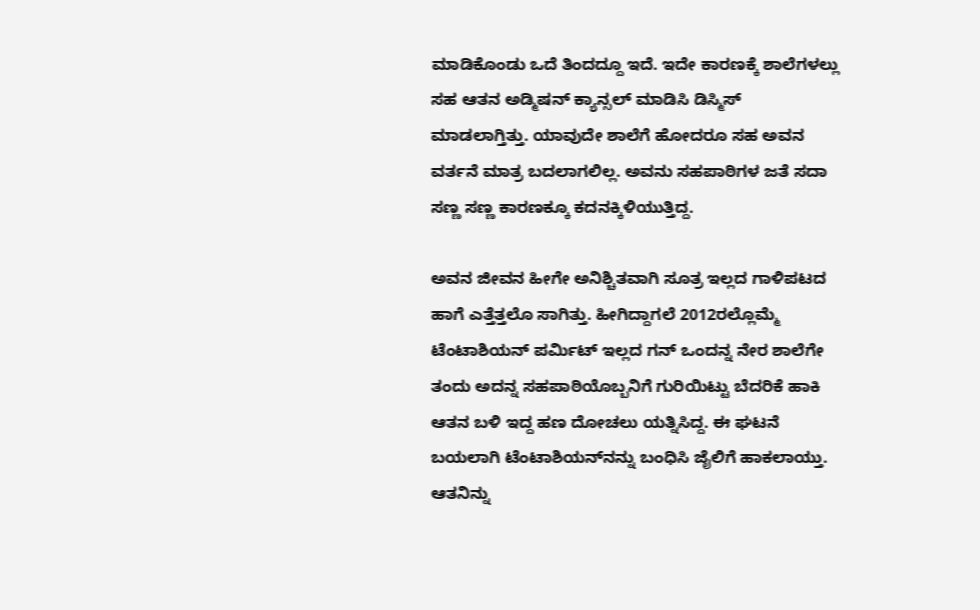ಮಾಡಿಕೊಂಡು ಒದೆ ತಿಂದದ್ದೂ ಇದೆ. ಇದೇ ಕಾರಣಕ್ಕೆ ಶಾಲೆಗಳಲ್ಲು ಸಹ ಆತನ ಅಡ್ಮಿಷನ್ ಕ್ಯಾನ್ಸಲ್ ಮಾಡಿಸಿ ಡಿಸ್ಮಿಸ್ ಮಾಡಲಾಗ್ತಿತ್ತು‌‌. ಯಾವುದೇ ಶಾಲೆಗೆ ಹೋದರೂ ಸಹ ಅವನ ವರ್ತನೆ ಮಾತ್ರ ಬದಲಾಗಲಿಲ್ಲ. ಅವನು ಸಹಪಾಠಿಗಳ ಜತೆ ಸದಾ ಸಣ್ಣ ಸಣ್ಣ ಕಾರಣಕ್ಕೂ ಕದನಕ್ಕಿಳಿಯುತ್ತಿದ್ದ.

ಅವನ ಜೀವನ ಹೀಗೇ ಅನಿಶ್ಚಿತವಾಗಿ ಸೂತ್ರ ಇಲ್ಲದ ಗಾಳಿಪಟದ ಹಾಗೆ ಎತ್ತೆತ್ತಲೊ ಸಾಗಿತ್ತು. ಹೀಗಿದ್ದಾಗಲೆ 2012ರಲ್ಲೊಮ್ಮೆ ಟೆಂಟಾಶಿಯನ್ ಪರ್ಮಿಟ್ ಇಲ್ಲದ ಗನ್ ಒಂದನ್ನ ನೇರ ಶಾಲೆಗೇ ತಂದು ಅದನ್ನ ಸಹಪಾಠಿಯೊಬ್ಬನಿಗೆ ಗುರಿಯಿಟ್ಟು ಬೆದರಿಕೆ ಹಾಕಿ ಆತನ ಬಳಿ ಇದ್ದ ಹಣ ದೋಚಲು ಯತ್ನಿಸಿದ್ದ. ಈ ಘಟನೆ ಬಯಲಾಗಿ ಟೆಂಟಾಶಿಯನ್‌ನನ್ನು ಬಂಧಿಸಿ ಜೈಲಿಗೆ ಹಾಕಲಾಯ್ತು. ಆತನಿನ್ನು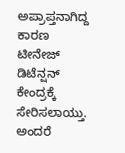ಅಪ್ರಾಪ್ತನಾಗಿದ್ದ ಕಾರಣ ಟೀನೇಜ್ ಡಿಟೆನ್ಷನ್ ಕೇಂದ್ರಕ್ಕೆ ಸೇರಿಸಲಾಯ್ತು. ಅಂದರೆ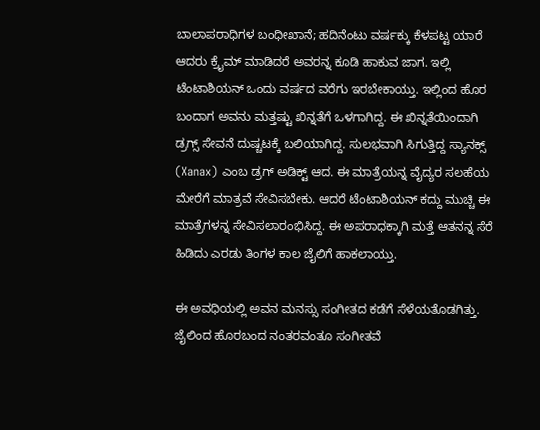ಬಾಲಾಪರಾಧಿಗಳ ಬಂಧೀಖಾನೆ; ಹದಿನೆಂಟು ವರ್ಷಕ್ಕು ಕೆಳಪಟ್ಟ ಯಾರೆ ಆದರು ಕ್ರೈಮ್ ಮಾಡಿದರೆ ಅವರನ್ನ ಕೂಡಿ ಹಾಕುವ ಜಾಗ. ಇಲ್ಲಿ ಟೆಂಟಾಶಿಯನ್ ಒಂದು ವರ್ಷದ ವರೆಗು ಇರಬೇಕಾಯ್ತು. ಇಲ್ಲಿಂದ ಹೊರ ಬಂದಾಗ ಅವನು ಮತ್ತಷ್ಟು ಖಿನ್ನತೆಗೆ ಒಳಗಾಗಿದ್ದ. ಈ ಖಿನ್ನತೆಯಿಂದಾಗಿ ಡ್ರಗ್ಸ್ ಸೇವನೆ ದುಷ್ಚಟಕ್ಕೆ ಬಲಿಯಾಗಿದ್ದ. ಸುಲಭವಾಗಿ ಸಿಗುತ್ತಿದ್ದ ಸ್ಯಾನಕ್ಸ್ (Xanax) ಎಂಬ ಡ್ರಗ್‌ ಅಡಿಕ್ಟ್‌ ಆದ. ಈ ಮಾತ್ರೆಯನ್ನ ವೈದ್ಯರ ಸಲಹೆಯ ಮೇರೆಗೆ ಮಾತ್ರವೆ ಸೇವಿಸಬೇಕು‌‌. ಆದರೆ ಟೆಂಟಾಶಿಯನ್ ಕದ್ದು ಮುಚ್ಚಿ ಈ ಮಾತ್ರೆಗಳನ್ನ ಸೇವಿಸಲಾರಂಭಿಸಿದ್ದ. ಈ ಅಪರಾಧಕ್ಕಾಗಿ ಮತ್ತೆ ಆತನನ್ನ ಸೆರೆ ಹಿಡಿದು ಎರಡು ತಿಂಗಳ ಕಾಲ ಜೈಲಿಗೆ ಹಾಕಲಾಯ್ತು.

ಈ ಅವಧಿಯಲ್ಲಿ ಅವನ ಮನಸ್ಸು ಸಂಗೀತದ ಕಡೆಗೆ ಸೆಳೆಯತೊಡಗಿತ್ತು. ಜೈಲಿಂದ ಹೊರಬಂದ ನಂತರವಂತೂ ಸಂಗೀತವೆ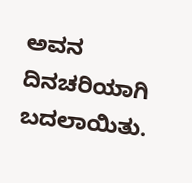ಅವನ ದಿನಚರಿಯಾಗಿ ಬದಲಾಯಿತು.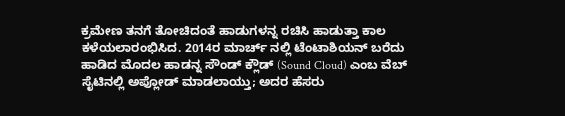ಕ್ರಮೇಣ ತನಗೆ ತೋಚಿದಂತೆ ಹಾಡುಗಳನ್ನ ರಚಿಸಿ ಹಾಡುತ್ತಾ ಕಾಲ ಕಳೆಯಲಾರಂಭಿಸಿದ. 2014ರ ಮಾರ್ಚ್ ನಲ್ಲಿ ಟೆಂಟಾಶಿಯನ್ ಬರೆದು ಹಾಡಿದ ಮೊದಲ ಹಾಡನ್ನ ಸೌಂಡ್ ಕ್ಲೌಡ್ (Sound Cloud) ಎಂಬ ವೆಬ್ ಸೈಟಿನಲ್ಲಿ ಅಪ್ಲೋಡ್ ಮಾಡಲಾಯ್ತು; ಅದರ ಹೆಸರು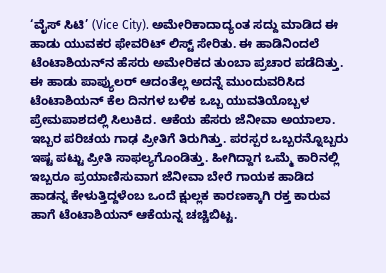‘ವೈಸ್ ಸಿಟಿ’ (Vice City). ಅಮೇರಿಕಾದಾದ್ಯಂತ ಸದ್ದು ಮಾಡಿದ ಈ ಹಾಡು ಯುವಕರ ಫೇವರಿಟ್ ಲಿಸ್ಟ್ ಸೇರಿತು. ಈ ಹಾಡಿನಿಂದಲೆ ಟೆಂಟಾಶಿಯನ್‌ನ‌ ಹೆಸರು ಅಮೇರಿಕದ ತುಂಬಾ ಪ್ರಚಾರ ಪಡೆದಿತ್ತು. ಈ ಹಾಡು ಪಾಪ್ಯುಲರ್ ಆದಂತೆಲ್ಲ ಅದನ್ನೆ ಮುಂದುವರಿಸಿದ ಟೆಂಟಾಶಿಯನ್ ಕೆಲ ದಿನಗಳ ಬಳಿಕ ಒಬ್ಬ ಯುವತಿಯೊಬ್ಬಳ ಪ್ರೇಮಪಾಶದಲ್ಲಿ ಸಿಲುಕಿದ. ಆಕೆಯ ಹೆಸರು ಜೆನೀವಾ ಅಯಾಲಾ. ಇಬ್ಬರ ಪರಿಚಯ ಗಾಢ ಪ್ರೀತಿಗೆ ತಿರುಗಿತ್ತು. ಪರಸ್ಪರ ಒಬ್ಬರನ್ನೊಬ್ಬರು ಇಷ್ಟ ಪಟ್ಟು ಪ್ರೀತಿ ಸಾಫಲ್ಯಗೊಂಡಿತ್ತು. ಹೀಗಿದ್ದಾಗ ಒಮ್ಮೆ ಕಾರಿನಲ್ಲಿ ಇಬ್ಬರೂ ಪ್ರಯಾಣಿಸುವಾಗ ಜೆನೀವಾ ಬೇರೆ ಗಾಯಕ ಹಾಡಿದ ಹಾಡನ್ನ ಕೇಳುತ್ತಿದ್ದಳೆಂಬ ಒಂದೆ ಕ್ಷುಲ್ಲಕ ಕಾರಣಕ್ಕಾಗಿ ರಕ್ತ ಕಾರುವ ಹಾಗೆ ಟೆಂಟಾಶಿಯನ್ ಆಕೆಯನ್ನ ಚಚ್ಚಿಬಿಟ್ಟ.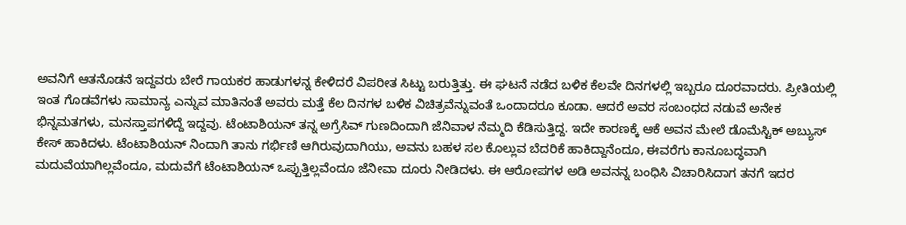ಅವನಿಗೆ ಆತನೊಡನೆ ಇದ್ದವರು ಬೇರೆ ಗಾಯಕರ ಹಾಡುಗಳನ್ನ ಕೇಳಿದರೆ ವಿಪರೀತ ಸಿಟ್ಟು ಬರುತ್ತಿತ್ತು. ಈ ಘಟನೆ ನಡೆದ ಬಳಿಕ ಕೆಲವೇ ದಿನಗಳಲ್ಲಿ ಇಬ್ಬರೂ ದೂರವಾದರು‌. ಪ್ರೀತಿಯಲ್ಲಿ ಇಂತ ಗೊಡವೆಗಳು ಸಾಮಾನ್ಯ ಎನ್ನುವ ಮಾತಿನಂತೆ ಅವರು ಮತ್ತೆ ಕೆಲ ದಿನಗಳ ಬಳಿಕ ವಿಚಿತ್ರವೆನ್ನುವಂತೆ ಒಂದಾದರೂ ಕೂಡಾ. ಆದರೆ ಅವರ ಸಂಬಂಧದ ನಡುವೆ ಅನೇಕ ಭಿನ್ನ‌ಮತಗಳು, ಮನಸ್ತಾಪಗಳಿದ್ದೆ ಇದ್ದವು. ಟೆಂಟಾಶಿಯನ್ ತನ್ನ ಅಗ್ರೆಸಿವ್ ಗುಣದಿಂದಾಗಿ ಜೆನಿವಾಳ ನೆಮ್ಮದಿ‌ ಕೆಡಿಸುತ್ತಿದ್ದ. ಇದೇ ಕಾರಣಕ್ಕೆ ಆಕೆ ಅವನ ಮೇಲೆ ಡೊಮೆಸ್ಟಿಕ್ ಅಬ್ಯುಸ್ ಕೇಸ್ ಹಾಕಿದಳು‌. ಟೆಂಟಾಶಿಯನ್ ನಿಂದಾಗಿ ತಾನು ಗರ್ಭಿಣಿ ಆಗಿರುವುದಾಗಿಯು, ಅವನು ಬಹಳ ಸಲ ಕೊಲ್ಲುವ ಬೆದರಿಕೆ ಹಾಕಿದ್ದಾನೆಂದೂ, ಈವರೆಗು ಕಾನೂಬದ್ಧವಾಗಿ ಮದುವೆಯಾಗಿಲ್ಲವೆಂದೂ, ಮದುವೆಗೆ ಟೆಂಟಾಶಿಯನ್ ಒಪ್ಪುತ್ತಿಲ್ಲವೆಂದೂ ಜೆನೀವಾ ದೂರು ನೀಡಿದಳು. ಈ ಆರೋಪಗಳ ಅಡಿ ಅವನನ್ನ ಬಂಧಿಸಿ ವಿಚಾರಿಸಿದಾಗ ತನಗೆ ಇದರ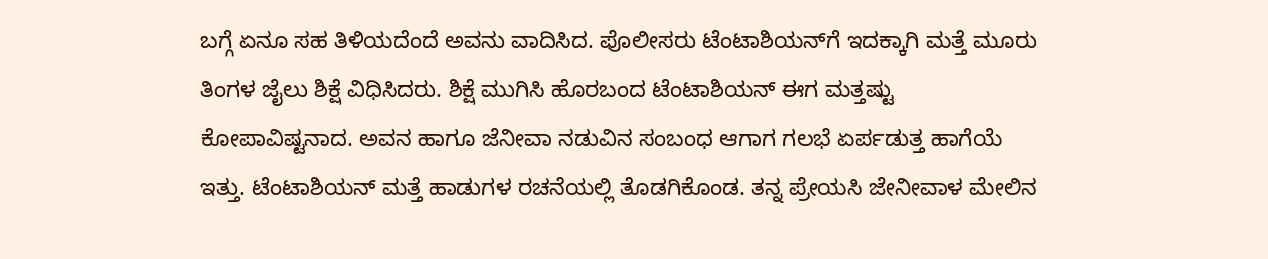ಬಗ್ಗೆ ಏನೂ ಸಹ ತಿಳಿಯದೆಂದೆ ಅವನು ವಾದಿಸಿದ. ಪೊಲೀಸರು ಟೆಂಟಾಶಿಯನ್‌ಗೆ ಇದಕ್ಕಾಗಿ ಮತ್ತೆ ಮೂರು ತಿಂಗಳ ಜೈಲು ಶಿಕ್ಷೆ ವಿಧಿಸಿದರು. ಶಿಕ್ಷೆ ಮುಗಿಸಿ ಹೊರಬಂದ ಟೆಂಟಾಶಿಯನ್ ಈಗ ಮತ್ತಷ್ಟು ಕೋಪಾವಿಷ್ಟನಾದ. ಅವನ ಹಾಗೂ ಜೆನೀವಾ ನಡುವಿನ ಸಂಬಂಧ ಆಗಾಗ ಗಲಭೆ ಏರ್ಪಡುತ್ತ ಹಾಗೆಯೆ ಇತ್ತು. ಟೆಂಟಾಶಿಯನ್ ಮತ್ತೆ ಹಾಡುಗಳ ರಚನೆಯಲ್ಲಿ ತೊಡಗಿಕೊಂಡ. ತನ್ನ ಪ್ರೇಯಸಿ ಜೇನೀವಾಳ ಮೇಲಿನ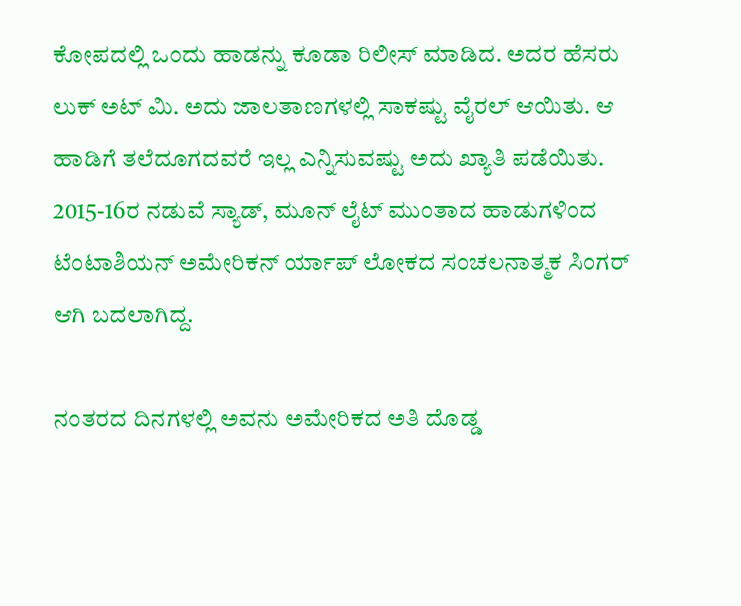ಕೋಪದಲ್ಲಿ ಒಂದು ಹಾಡನ್ನು ಕೂಡಾ ರಿಲೀಸ್ ಮಾಡಿದ. ಅದರ ಹೆಸರು ಲುಕ್ ಅಟ್ ಮಿ. ಅದು ಜಾಲತಾಣಗಳಲ್ಲಿ ಸಾಕಷ್ಟು ವೈರಲ್ ಆಯಿತು. ಆ ಹಾಡಿಗೆ ತಲೆದೂಗದವರೆ ಇಲ್ಲ ಎನ್ನಿಸುವಷ್ಟು ಅದು ಖ್ಯಾತಿ ಪಡೆಯಿತು. 2015-16ರ ನಡುವೆ ಸ್ಯಾಡ್, ಮೂನ್ ಲೈಟ್ ಮುಂತಾದ ಹಾಡುಗಳಿಂದ ಟೆಂಟಾಶಿಯನ್ ಅಮೇರಿಕನ್ ರ್ಯಾಪ್ ಲೋಕದ ಸಂಚಲನಾತ್ಮಕ ಸಿಂಗರ್ ಆಗಿ ಬದಲಾಗಿದ್ದ.

ನಂತರದ ದಿನಗಳಲ್ಲಿ ಅವನು ಅಮೇರಿಕದ ಅತಿ ದೊಡ್ಡ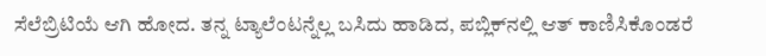ಸೆಲೆಬ್ರಿಟಿಯೆ ಆಗಿ ಹೋದ. ತನ್ನ ಟ್ಯಾಲೆಂಟನ್ನೆಲ್ಲ ಬಸಿದು ಹಾಡಿದ, ಪಬ್ಲಿಕ್‌ನಲ್ಲಿ ಆತ್ ಕಾಣಿಸಿಕೊಂಡರೆ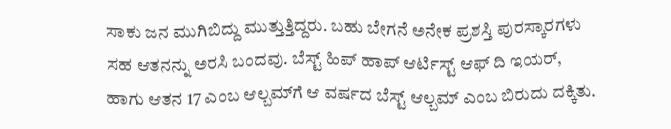ಸಾಕು ಜನ ಮುಗಿಬಿದ್ದು ಮುತ್ತುತ್ತಿದ್ದರು. ಬಹು ಬೇಗನೆ ಅನೇಕ ಪ್ರಶಸ್ತಿ ಪುರಸ್ಕಾರಗಳು ಸಹ ಆತನನ್ನು ಅರಸಿ ಬಂದವು. ಬೆಸ್ಟ್ ಹಿಪ್ ಹಾಪ್ ಆರ್ಟಿಸ್ಟ್ ಆಫ್ ದಿ ಇಯರ್, ಹಾಗು ಆತನ 17 ಎಂಬ ಆಲ್ಬಮ್‌ಗೆ ಆ ವರ್ಷದ ಬೆಸ್ಟ್ ಆಲ್ಬಮ್ ಎಂಬ ಬಿರುದು ದಕ್ಕಿತು.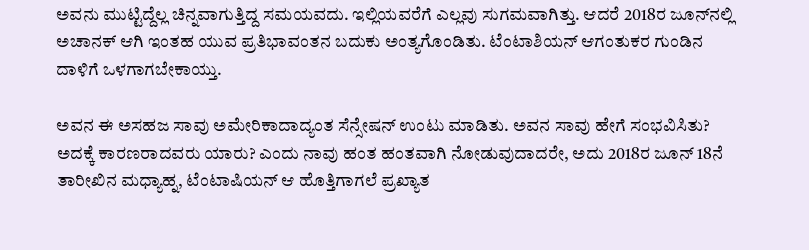ಅವನು ಮುಟ್ಟಿದ್ದೆಲ್ಲ ಚಿನ್ನವಾಗುತ್ತಿದ್ದ ಸಮಯವದು. ಇಲ್ಲಿಯವರೆಗೆ ಎಲ್ಲವು ಸುಗಮವಾಗಿತ್ತು. ಆದರೆ 2018ರ ಜೂನ್‌ನಲ್ಲಿ ಅಚಾನಕ್ ಆಗಿ ಇಂತಹ ಯುವ ಪ್ರತಿಭಾವಂತನ ಬದುಕು ಅಂತ್ಯಗೊಂಡಿತು. ಟೆಂಟಾಶಿಯನ್ ಆಗಂತುಕರ ಗುಂಡಿನ ದಾಳಿಗೆ ಒಳಗಾಗಬೇಕಾಯ್ತು.

ಅವನ ಈ ಅಸಹಜ ಸಾವು ಅಮೇರಿಕಾದಾದ್ಯಂತ ಸೆನ್ಸೇಷನ್ ಉಂಟು ಮಾಡಿತು. ಅವನ ಸಾವು ಹೇಗೆ ಸಂಭವಿಸಿತು? ಅದಕ್ಕೆ ಕಾರಣರಾದವರು ಯಾರು? ಎಂದು ನಾವು ಹಂತ ಹಂತವಾಗಿ ನೋಡುವುದಾದರೇ, ಅದು 2018ರ ಜೂನ್ 18ನೆ ತಾರೀಖಿನ ಮಧ್ಯಾಹ್ನ, ಟೆಂಟಾಷಿಯನ್ ಆ ಹೊತ್ತಿಗಾಗಲೆ ಪ್ರಖ್ಯಾತ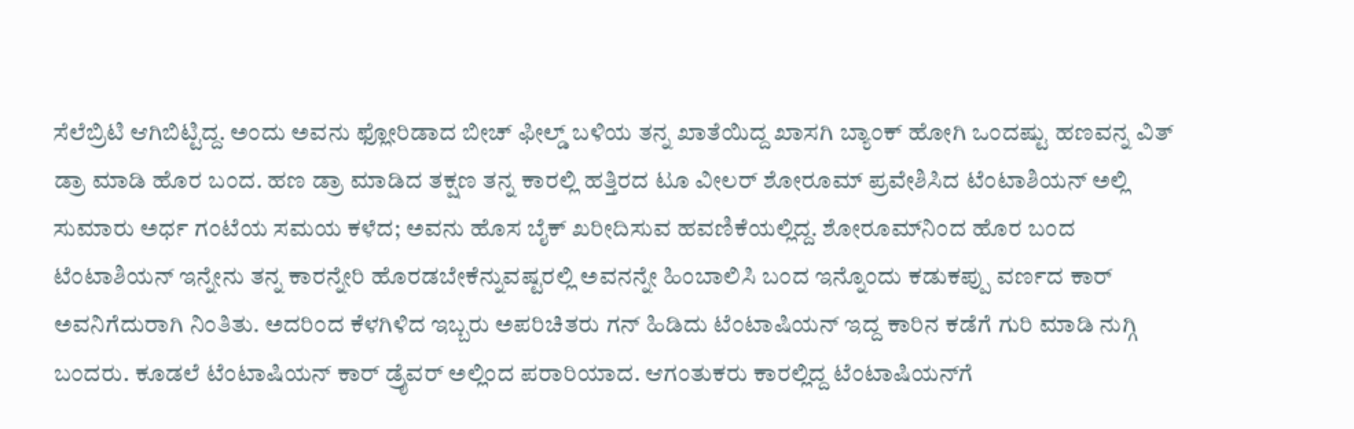ಸೆಲೆಬ್ರಿಟಿ ಆಗಿಬಿಟ್ಟಿದ್ದ. ಅಂದು ಅವನು ಫ್ಲೋರಿಡಾದ ಬೀಚ್ ಫೀಲ್ಡ್ ಬಳಿಯ ತನ್ನ‌ ಖಾತೆಯಿದ್ದ ಖಾಸಗಿ ಬ್ಯಾಂಕ್ ಹೋಗಿ ಒಂದಷ್ಟು ಹಣವನ್ನ ವಿತ್ ಡ್ರಾ ಮಾಡಿ ಹೊರ ಬಂದ. ಹಣ ಡ್ರಾ ಮಾಡಿದ ತಕ್ಷಣ ತನ್ನ ಕಾರಲ್ಲಿ ಹತ್ತಿರದ ಟೂ ವೀಲರ್ ಶೋರೂಮ್‌ ಪ್ರವೇಶಿಸಿದ ಟೆಂಟಾಶಿಯನ್ ಅಲ್ಲಿ ಸುಮಾರು ಅರ್ಧ ಗಂಟೆಯ ಸಮಯ ಕಳೆದ; ಅವನು ಹೊಸ ಬೈಕ್ ಖರೀದಿಸುವ ಹವಣಿಕೆಯಲ್ಲಿದ್ದ. ಶೋರೂಮ್‌ನಿಂದ ಹೊರ ಬಂದ ಟೆಂಟಾಶಿಯನ್ ಇನ್ನೇನು ತನ್ನ ಕಾರನ್ನೇರಿ ಹೊರಡಬೇಕೆನ್ನುವಷ್ಟರಲ್ಲಿ ಅವನನ್ನೇ ಹಿಂಬಾಲಿಸಿ ಬಂದ ಇನ್ನೊಂದು ಕಡುಕಪ್ಪು ವರ್ಣದ ಕಾರ್ ಅವನಿಗೆದುರಾಗಿ ನಿಂತಿತು. ಅದರಿಂದ ಕೆಳಗಿಳಿದ ಇಬ್ಬರು ಅಪರಿಚಿತರು ಗನ್ ಹಿಡಿದು ಟೆಂಟಾಷಿಯನ್ ಇದ್ದ ಕಾರಿನ ಕಡೆಗೆ ಗುರಿ ಮಾಡಿ ನುಗ್ಗಿ ಬಂದರು. ಕೂಡಲೆ ಟೆಂಟಾಷಿಯನ್ ಕಾರ್ ಡ್ರೈವರ್ ಅಲ್ಲಿಂದ ಪರಾರಿಯಾದ. ಆಗಂತುಕರು ಕಾರಲ್ಲಿದ್ದ ಟೆಂಟಾಷಿಯನ್‌ಗೆ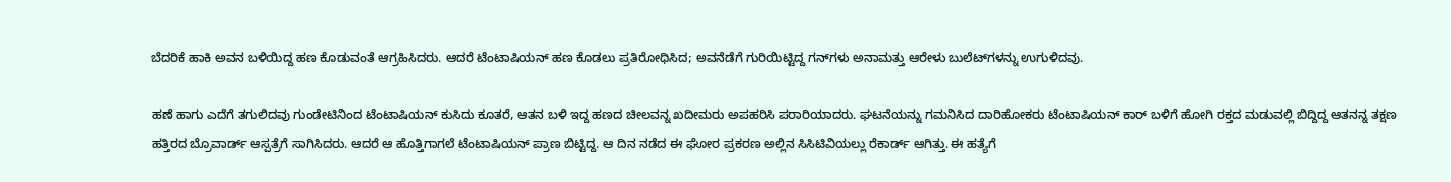ಬೆದರಿಕೆ ಹಾಕಿ ಅವನ ಬಳಿಯಿದ್ದ ಹಣ ಕೊಡುವಂತೆ ಆಗ್ರಹಿಸಿದರು. ಆದರೆ ಟೆಂಟಾಷಿಯನ್ ಹಣ ಕೊಡಲು ಪ್ರತಿರೋಧಿಸಿದ; ಅವನೆಡೆಗೆ ಗುರಿಯಿಟ್ಟಿದ್ದ ಗನ್‌ಗಳು ಅನಾಮತ್ತು ಆರೇಳು ಬುಲೆಟ್‌ಗಳನ್ನು ಉಗುಳಿದವು.

ಹಣೆ ಹಾಗು ಎದೆಗೆ ತಗುಲಿದವು ಗುಂಡೇಟಿನಿಂದ ಟೆಂಟಾಷಿಯನ್ ಕುಸಿದು ಕೂತರೆ, ಆತನ ಬಳಿ ಇದ್ದ ಹಣದ ಚೀಲವನ್ನ ಖದೀಮರು ಅಪಹರಿಸಿ ಪರಾರಿಯಾದರು. ಘಟನೆಯನ್ನು ಗಮನಿಸಿದ ದಾರಿಹೋಕರು ಟೆಂಟಾಷಿಯನ್ ಕಾರ್ ಬಳಿಗೆ ಹೋಗಿ ರಕ್ತದ ಮಡುವಲ್ಲಿ ಬಿದ್ದಿದ್ದ ಆತನನ್ನ ತಕ್ಷಣ ಹತ್ತಿರದ ಬ್ರೊವಾರ್ಡ್ ಆಸ್ಪತ್ರೆಗೆ ಸಾಗಿಸಿದರು. ಆದರೆ ಆ ಹೊತ್ತಿಗಾಗಲೆ ಟೆಂಟಾಷಿಯನ್ ಪ್ರಾಣ ಬಿಟ್ಟಿದ್ದ. ಆ ದಿನ ನಡೆದ ಈ ಘೋರ ಪ್ರಕರಣ ಅಲ್ಲಿನ ಸಿಸಿಟಿವಿಯಲ್ಲು ರೆಕಾರ್ಡ್ ಆಗಿತ್ತು. ಈ ಹತ್ಯೆಗೆ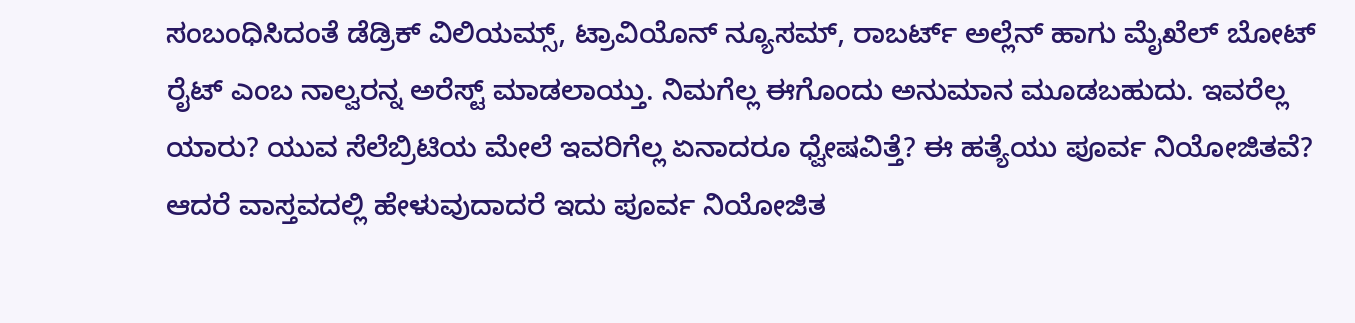ಸಂಬಂಧಿಸಿದಂತೆ ಡೆಡ್ರಿಕ್ ವಿಲಿಯಮ್ಸ್, ಟ್ರಾವಿಯೊನ್ ನ್ಯೂಸಮ್, ರಾಬರ್ಟ್ ಅಲ್ಲೆನ್ ಹಾಗು ಮೈಖೆಲ್ ಬೋಟ್ ರೈಟ್ ಎಂಬ ನಾಲ್ವರನ್ನ ಅರೆಸ್ಟ್ ಮಾಡಲಾಯ್ತು. ನಿಮಗೆಲ್ಲ ಈಗೊಂದು ಅನುಮಾನ ಮೂಡಬಹುದು. ಇವರೆಲ್ಲ ಯಾರು? ಯುವ ಸೆಲೆಬ್ರಿಟಿಯ ಮೇಲೆ ಇವರಿಗೆಲ್ಲ ಏನಾದರೂ ಧ್ವೇಷವಿತ್ತೆ? ಈ ಹತ್ಯೆಯು ಪೂರ್ವ ನಿಯೋಜಿತವೆ? ಆದರೆ ವಾಸ್ತವದಲ್ಲಿ ಹೇಳುವುದಾದರೆ ಇದು ಪೂರ್ವ ನಿಯೋಜಿತ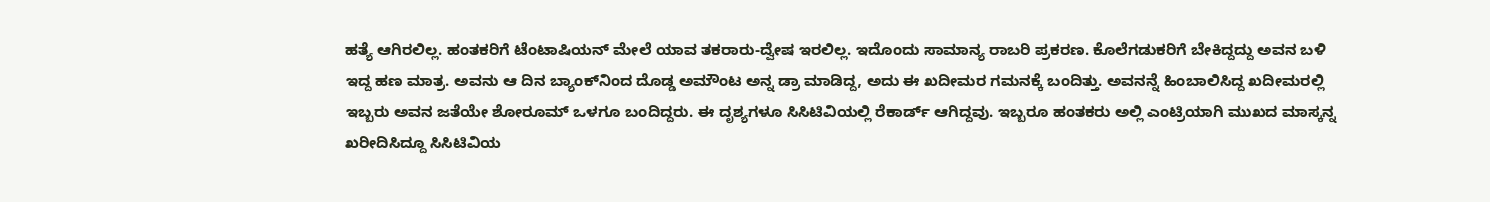ಹತ್ಯೆ ಆಗಿರಲಿಲ್ಲ. ಹಂತಕರಿಗೆ ಟೆಂಟಾಷಿಯನ್‌ ಮೇಲೆ ಯಾವ ತಕರಾರು-ದ್ವೇಷ ಇರಲಿಲ್ಲ. ಇದೊಂದು ಸಾಮಾನ್ಯ ರಾಬರಿ ಪ್ರಕರಣ. ಕೊಲೆಗಡುಕರಿಗೆ ಬೇಕಿದ್ದದ್ದು ಅವನ ಬಳಿ ಇದ್ದ ಹಣ ಮಾತ್ರ. ಅವನು ಆ ದಿನ ಬ್ಯಾಂಕ್‌ನಿಂದ ದೊಡ್ಡ ಅಮೌಂಟ ಅನ್ನ ಡ್ರಾ ಮಾಡಿದ್ದ, ಅದು ಈ ಖದೀಮರ ಗಮನಕ್ಕೆ ಬಂದಿತ್ತು. ಅವನನ್ನೆ ಹಿಂಬಾಲಿಸಿದ್ದ ಖದೀಮರಲ್ಲಿ ಇಬ್ಬರು ಅವನ ಜತೆಯೇ ಶೋರೂಮ್ ಒಳಗೂ ಬಂದಿದ್ದರು. ಈ ದೃಶ್ಯಗಳೂ ಸಿಸಿಟಿವಿಯಲ್ಲಿ ರೆಕಾರ್ಡ್ ಆಗಿದ್ದವು. ಇಬ್ಬರೂ ಹಂತಕರು ಅಲ್ಲಿ ಎಂಟ್ರಿಯಾಗಿ ಮುಖದ ಮಾಸ್ಕನ್ನ ಖರೀದಿಸಿದ್ದೂ ಸಿಸಿಟಿವಿಯ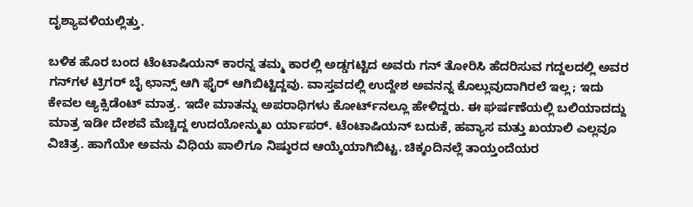ದೃಶ್ಯಾವಳಿಯಲ್ಲಿತ್ತು.

ಬಳಿಕ ಹೊರ ಬಂದ ಟೆಂಟಾಷಿಯನ್ ಕಾರನ್ನ ತಮ್ಮ ಕಾರಲ್ಲಿ ಅಡ್ಡಗಟ್ಟಿದ ಅವರು ಗನ್ ತೋರಿಸಿ ಹೆದರಿಸುವ ಗದ್ದಲದಲ್ಲಿ ಅವರ ಗನ್‌ಗಳ ಟ್ರಿಗರ್ ಬೈ ಛಾನ್ಸ್ ಆಗಿ ಫೈರ್ ಆಗಿಬಿಟ್ಟಿದ್ದವು. ವಾಸ್ತವದಲ್ಲಿ ಉದ್ದೇಶ ಅವನನ್ನ ಕೊಲ್ಲುವುದಾಗಿರಲೆ ಇಲ್ಲ; ಇದು ಕೇವಲ ಆ್ಯಕ್ಸಿಡೆಂಟ್ ಮಾತ್ರ. ಇದೇ ಮಾತನ್ನು ಅಪರಾಧಿಗಳು ಕೋರ್ಟ್‌ನಲ್ಲೂ ಹೇಳಿದ್ದರು. ಈ ಘರ್ಷಣೆಯಲ್ಲಿ ಬಲಿಯಾದದ್ದು ಮಾತ್ರ ಇಡೀ ದೇಶವೆ ಮೆಚ್ಚಿದ್ದ ಉದಯೋನ್ಮುಖ ರ್ಯಾಪರ್. ಟೆಂಟಾಷಿಯನ್ ಬದುಕೆ, ಹವ್ಯಾಸ ಮತ್ತು ಖಯಾಲಿ ಎಲ್ಲವೂ ವಿಚಿತ್ರ. ಹಾಗೆಯೇ ಅವನು ವಿಧಿಯ ಪಾಲಿಗೂ ನಿಷ್ಠುರದ ಆಯ್ಕೆಯಾಗಿಬಿಟ್ಟ. ಚಿಕ್ಕಂದಿನಲ್ಲೆ ತಾಯ್ತಂದೆಯರ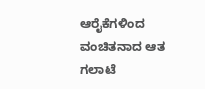ಆರೈಕೆಗಳಿಂದ ವಂಚಿತನಾದ ಆತ ಗಲಾಟೆ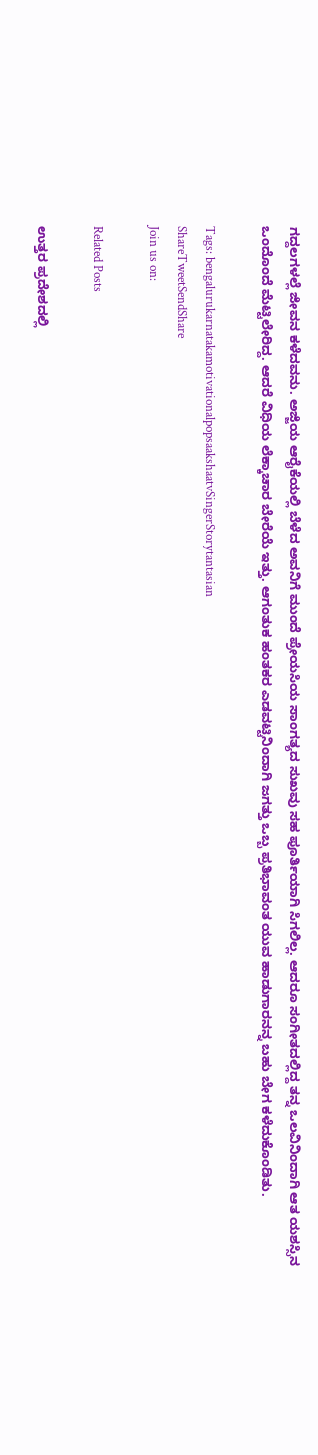ಗದ್ದಲಗಳಲ್ಲೆ ಜೀವನ ಕಳೆದವನು. ಅಜ್ಜಿಯ ಆರೈಕೆಯಲ್ಲಿ ಬೆಳೆದ ಅವನಿಗೆ ಮುಂದೆ ಪ್ರೇಯಸಿಯ ಸಾಂಗತ್ಯದ ಸುಖವು ಸಹ ಪೂರ್ತಿಯಾಗಿ ಸಿಗಲಿಲ್ಲ. ಆದರೂ ಸಂಗೀತದಲ್ಲಿದ್ದ ತನ್ನ ಒಲವಿನಿಂದಾಗಿ ಆತ ಯಶಸ್ಸಿನ ಒಂದೊಂದೆ ಮೆಟ್ಟಿಲೇರಿದ್ದ. ಆದರೆ ವಿಧಿಯ ಲೆಕ್ಕಾಚಾರ ಬೇರೆಯೆ ಇತ್ತು. ಆಗಂತುಕ ಹಂತಕರ ಎಡವಟ್ಟಿನಿಂದಾಗಿ ಜಗತ್ತು ಒಬ್ಬ ಪ್ರತಿಭಾವಂತ ಯುವ ಹಾಡುಗಾರನನ್ನ ಬಹು ಬೇಗ ಕಳೆದುಕೊಂಡಿತು.

Tags: bengalurukarnatakamotivationalpopsaakshaatvSingerStorytantasian
ShareTweetSendShare
Join us on:

Related Posts

ಉತ್ತರ ಪ್ರದೇಶದಲ್ಲಿ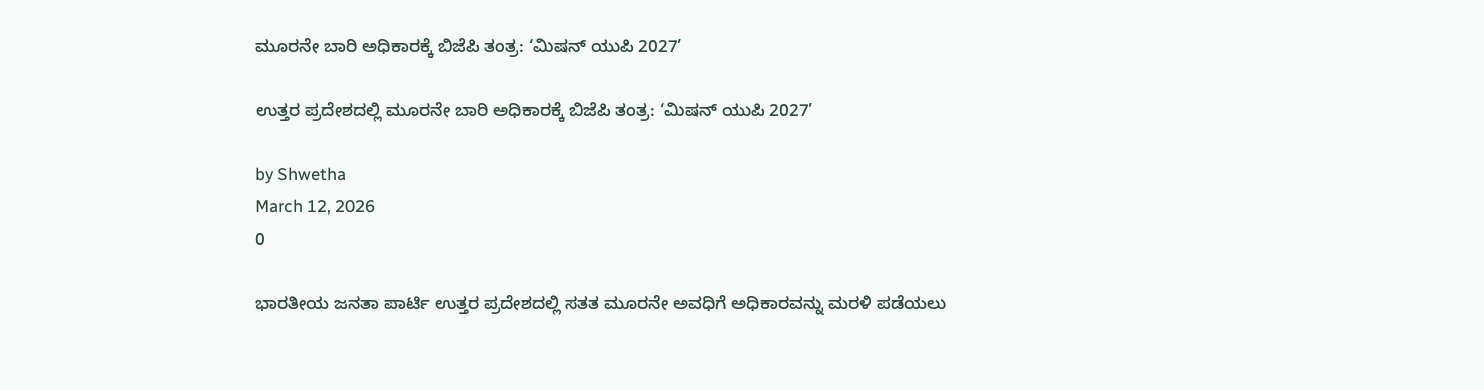ಮೂರನೇ ಬಾರಿ ಅಧಿಕಾರಕ್ಕೆ ಬಿಜೆಪಿ ತಂತ್ರ: ‘ಮಿಷನ್ ಯುಪಿ 2027’

ಉತ್ತರ ಪ್ರದೇಶದಲ್ಲಿ ಮೂರನೇ ಬಾರಿ ಅಧಿಕಾರಕ್ಕೆ ಬಿಜೆಪಿ ತಂತ್ರ: ‘ಮಿಷನ್ ಯುಪಿ 2027’

by Shwetha
March 12, 2026
0

ಭಾರತೀಯ ಜನತಾ ಪಾರ್ಟಿ ಉತ್ತರ ಪ್ರದೇಶದಲ್ಲಿ ಸತತ ಮೂರನೇ ಅವಧಿಗೆ ಅಧಿಕಾರವನ್ನು ಮರಳಿ ಪಡೆಯಲು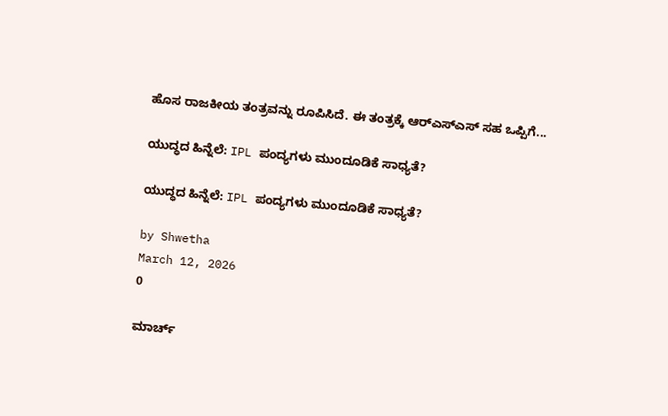ಹೊಸ ರಾಜಕೀಯ ತಂತ್ರವನ್ನು ರೂಪಿಸಿದೆ. ಈ ತಂತ್ರಕ್ಕೆ ಆರ್‌ಎಸ್‌ಎಸ್ ಸಹ ಒಪ್ಪಿಗೆ...

ಯುದ್ಧದ ಹಿನ್ನೆಲೆ: IPL ಪಂದ್ಯಗಳು ಮುಂದೂಡಿಕೆ ಸಾಧ್ಯತೆ?

ಯುದ್ಧದ ಹಿನ್ನೆಲೆ: IPL ಪಂದ್ಯಗಳು ಮುಂದೂಡಿಕೆ ಸಾಧ್ಯತೆ?

by Shwetha
March 12, 2026
0

ಮಾರ್ಚ್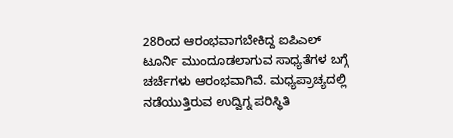28ರಿಂದ ಆರಂಭವಾಗಬೇಕಿದ್ದ ಐಪಿಎಲ್ ಟೂರ್ನಿ ಮುಂದೂಡಲಾಗುವ ಸಾಧ್ಯತೆಗಳ ಬಗ್ಗೆ ಚರ್ಚೆಗಳು ಆರಂಭವಾಗಿವೆ. ಮಧ್ಯಪ್ರಾಚ್ಯದಲ್ಲಿ ನಡೆಯುತ್ತಿರುವ ಉದ್ವಿಗ್ನ ಪರಿಸ್ಥಿತಿ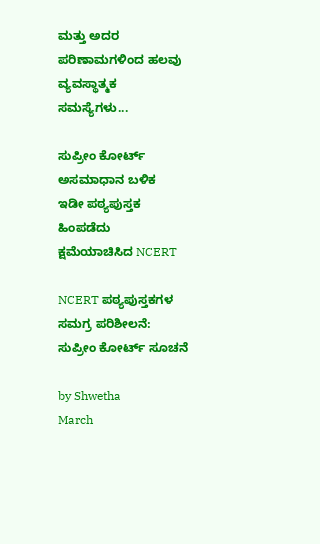ಮತ್ತು ಅದರ ಪರಿಣಾಮಗಳಿಂದ ಹಲವು ವ್ಯವಸ್ಥಾತ್ಮಕ ಸಮಸ್ಯೆಗಳು...

ಸುಪ್ರೀಂ ಕೋರ್ಟ್ ಅಸಮಾಧಾನ ಬಳಿಕ  ಇಡೀ ಪಠ್ಯಪುಸ್ತಕ ಹಿಂಪಡೆದು ಕ್ಷಮೆಯಾಚಿಸಿದ NCERT

NCERT ಪಠ್ಯಪುಸ್ತಕಗಳ ಸಮಗ್ರ ಪರಿಶೀಲನೆ: ಸುಪ್ರೀಂ ಕೋರ್ಟ್ ಸೂಚನೆ

by Shwetha
March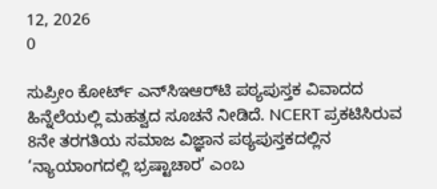12, 2026
0

ಸುಪ್ರೀಂ ಕೋರ್ಟ್ ಎನ್‌ಸಿಇಆರ್‌ಟಿ ಪಠ್ಯಪುಸ್ತಕ ವಿವಾದದ ಹಿನ್ನೆಲೆಯಲ್ಲಿ ಮಹತ್ವದ ಸೂಚನೆ ನೀಡಿದೆ. NCERT ಪ್ರಕಟಿಸಿರುವ 8ನೇ ತರಗತಿಯ ಸಮಾಜ ವಿಜ್ಞಾನ ಪಠ್ಯಪುಸ್ತಕದಲ್ಲಿನ ‘ನ್ಯಾಯಾಂಗದಲ್ಲಿ ಭ್ರಷ್ಟಾಚಾರ’ ಎಂಬ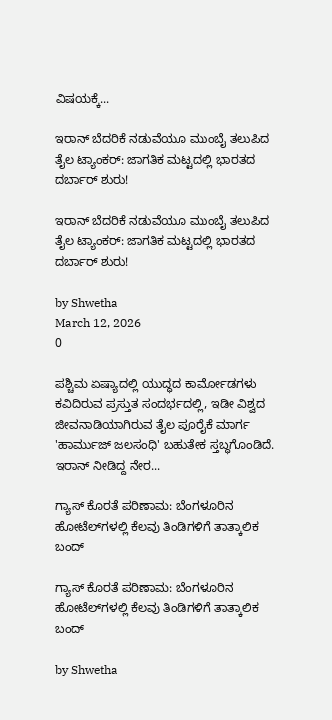ವಿಷಯಕ್ಕೆ...

ಇರಾನ್ ಬೆದರಿಕೆ ನಡುವೆಯೂ ಮುಂಬೈ ತಲುಪಿದ ತೈಲ ಟ್ಯಾಂಕರ್: ಜಾಗತಿಕ ಮಟ್ಟದಲ್ಲಿ ಭಾರತದ ದರ್ಬಾರ್ ಶುರು!

ಇರಾನ್ ಬೆದರಿಕೆ ನಡುವೆಯೂ ಮುಂಬೈ ತಲುಪಿದ ತೈಲ ಟ್ಯಾಂಕರ್: ಜಾಗತಿಕ ಮಟ್ಟದಲ್ಲಿ ಭಾರತದ ದರ್ಬಾರ್ ಶುರು!

by Shwetha
March 12, 2026
0

ಪಶ್ಚಿಮ ಏಷ್ಯಾದಲ್ಲಿ ಯುದ್ಧದ ಕಾರ್ಮೋಡಗಳು ಕವಿದಿರುವ ಪ್ರಸ್ತುತ ಸಂದರ್ಭದಲ್ಲಿ, ಇಡೀ ವಿಶ್ವದ ಜೀವನಾಡಿಯಾಗಿರುವ ತೈಲ ಪೂರೈಕೆ ಮಾರ್ಗ 'ಹಾರ್ಮುಜ್ ಜಲಸಂಧಿ' ಬಹುತೇಕ ಸ್ತಬ್ಧಗೊಂಡಿದೆ. ಇರಾನ್ ನೀಡಿದ್ದ ನೇರ...

ಗ್ಯಾಸ್ ಕೊರತೆ ಪರಿಣಾಮ: ಬೆಂಗಳೂರಿನ ಹೋಟೆಲ್‌ಗಳಲ್ಲಿ ಕೆಲವು ತಿಂಡಿಗಳಿಗೆ ತಾತ್ಕಾಲಿಕ ಬಂದ್

ಗ್ಯಾಸ್ ಕೊರತೆ ಪರಿಣಾಮ: ಬೆಂಗಳೂರಿನ ಹೋಟೆಲ್‌ಗಳಲ್ಲಿ ಕೆಲವು ತಿಂಡಿಗಳಿಗೆ ತಾತ್ಕಾಲಿಕ ಬಂದ್

by Shwetha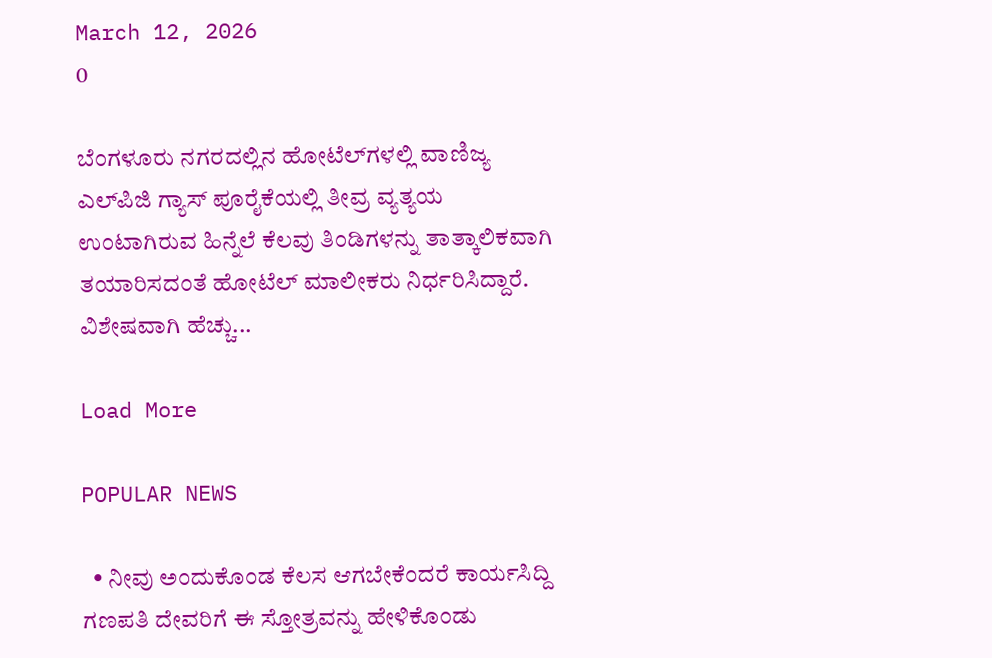March 12, 2026
0

ಬೆಂಗಳೂರು ನಗರದಲ್ಲಿನ ಹೋಟೆಲ್‌ಗಳಲ್ಲಿ ವಾಣಿಜ್ಯ ಎಲ್‌ಪಿಜಿ ಗ್ಯಾಸ್ ಪೂರೈಕೆಯಲ್ಲಿ ತೀವ್ರ ವ್ಯತ್ಯಯ ಉಂಟಾಗಿರುವ ಹಿನ್ನೆಲೆ ಕೆಲವು ತಿಂಡಿಗಳನ್ನು ತಾತ್ಕಾಲಿಕವಾಗಿ ತಯಾರಿಸದಂತೆ ಹೋಟೆಲ್ ಮಾಲೀಕರು ನಿರ್ಧರಿಸಿದ್ದಾರೆ. ವಿಶೇಷವಾಗಿ ಹೆಚ್ಚು...

Load More

POPULAR NEWS

  • ನೀವು ಅಂದುಕೊಂಡ ಕೆಲಸ ಆಗಬೇಕೆಂದರೆ ಕಾರ್ಯಸಿದ್ದಿ ಗಣಪತಿ ದೇವರಿಗೆ ಈ ಸ್ತೋತ್ರವನ್ನು ಹೇಳಿಕೊಂಡು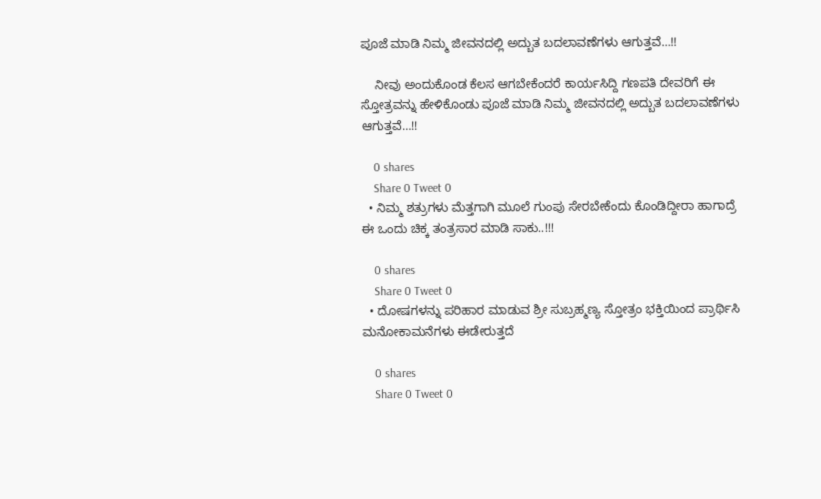ಪೂಜೆ ಮಾಡಿ ನಿಮ್ಮ ಜೀವನದಲ್ಲಿ ಅದ್ಬುತ ಬದಲಾವಣೆಗಳು ಆಗುತ್ತವೆ…!!

    ನೀವು ಅಂದುಕೊಂಡ ಕೆಲಸ ಆಗಬೇಕೆಂದರೆ ಕಾರ್ಯಸಿದ್ದಿ ಗಣಪತಿ ದೇವರಿಗೆ ಈ ಸ್ತೋತ್ರವನ್ನು ಹೇಳಿಕೊಂಡು ಪೂಜೆ ಮಾಡಿ ನಿಮ್ಮ ಜೀವನದಲ್ಲಿ ಅದ್ಬುತ ಬದಲಾವಣೆಗಳು ಆಗುತ್ತವೆ…!!

    0 shares
    Share 0 Tweet 0
  • ನಿಮ್ಮ ಶತ್ರುಗಳು ಮೆತ್ತಗಾಗಿ ಮೂಲೆ ಗುಂಪು ಸೇರಬೇಕೆಂದು ಕೊಂಡಿದ್ದೀರಾ ಹಾಗಾದ್ರೆ ಈ ಒಂದು ಚಿಕ್ಕ ತಂತ್ರಸಾರ ಮಾಡಿ ಸಾಕು..!!!

    0 shares
    Share 0 Tweet 0
  • ದೋಷಗಳನ್ನು ಪರಿಹಾರ ಮಾಡುವ ಶ್ರೀ ಸುಬ್ರಹ್ಮಣ್ಯ ಸ್ತೋತ್ರಂ ಭಕ್ತಿಯಿಂದ ಪ್ರಾರ್ಥಿಸಿ ಮನೋಕಾಮನೆಗಳು ಈಡೇರುತ್ತದೆ

    0 shares
    Share 0 Tweet 0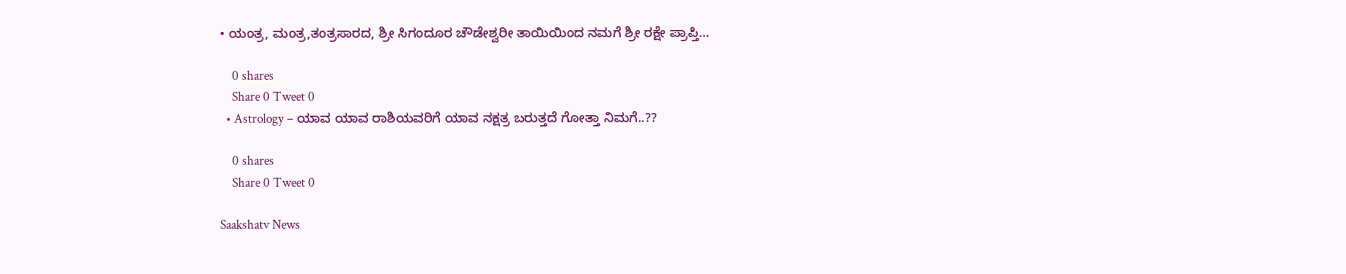• ಯಂತ್ರ, ಮಂತ್ರ,ತಂತ್ರಸಾರದ, ಶ್ರೀ ಸಿಗಂದೂರ ಚೌಡೇಶ್ವರೀ ತಾಯಿಯಿಂದ ನಮಗೆ ಶ್ರೀ ರಕ್ಷೇ ಪ್ರಾಪ್ತಿ…

    0 shares
    Share 0 Tweet 0
  • Astrology – ಯಾವ ಯಾವ ರಾಶಿಯವರಿಗೆ ಯಾವ ನಕ್ಷತ್ರ ಬರುತ್ತದೆ ಗೋತ್ತಾ ನಿಮಗೆ..??

    0 shares
    Share 0 Tweet 0

Saakshatv News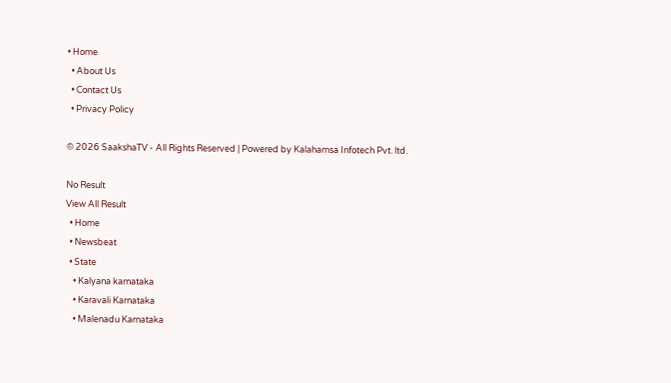• Home
  • About Us
  • Contact Us
  • Privacy Policy

© 2026 SaakshaTV - All Rights Reserved | Powered by Kalahamsa Infotech Pvt. ltd.

No Result
View All Result
  • Home
  • Newsbeat
  • State
    • Kalyana karnataka
    • Karavali Karnataka
    • Malenadu Karnataka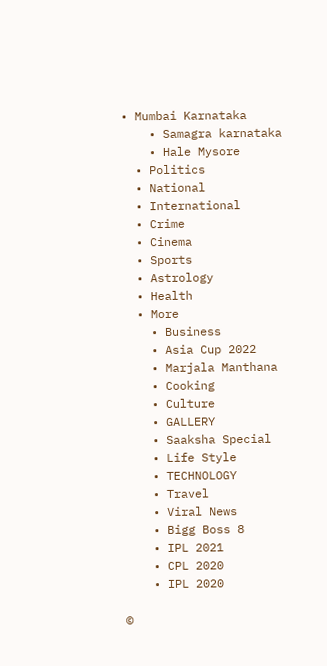• Mumbai Karnataka
    • Samagra karnataka
    • Hale Mysore
  • Politics
  • National
  • International
  • Crime
  • Cinema
  • Sports
  • Astrology
  • Health
  • More
    • Business
    • Asia Cup 2022
    • Marjala Manthana
    • Cooking
    • Culture
    • GALLERY
    • Saaksha Special
    • Life Style
    • TECHNOLOGY
    • Travel
    • Viral News
    • Bigg Boss 8
    • IPL 2021
    • CPL 2020
    • IPL 2020

©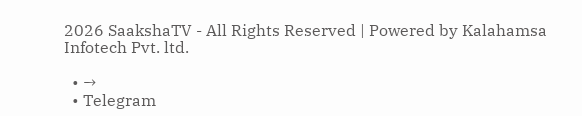2026 SaakshaTV - All Rights Reserved | Powered by Kalahamsa Infotech Pvt. ltd.

  • →
  • Telegram